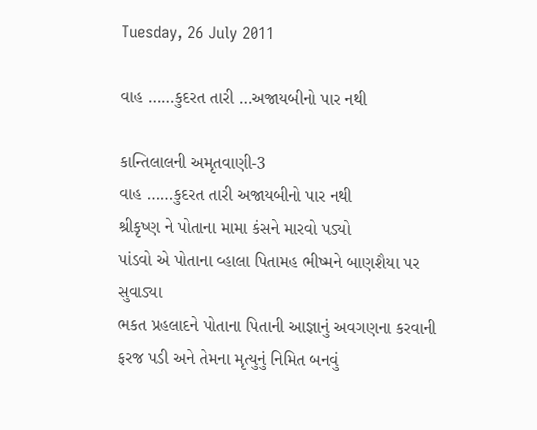Tuesday, 26 July 2011

વાહ ……કુદરત તારી …અજાયબીનો પાર નથી

કાન્તિલાલની અમૃતવાણી-3
વાહ ……કુદરત તારી અજાયબીનો પાર નથી
શ્રીકૃષ્ણ ને પોતાના મામા કંસને મારવો પડ્યો
પાંડવો એ પોતાના વ્હાલા પિતામહ ભીષ્મને બાણશૈયા પર સુવાડ્યા
ભકત પ્રહલાદને પોતાના પિતાની આજ્ઞાનું અવગણના કરવાની ફરજ પડી અને તેમના મૃત્યુનું નિમિત બનવું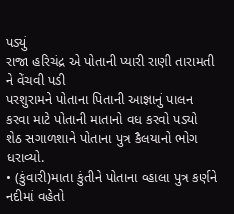પડ્યું
રાજા હરિચંદ્ર એ પોતાની પ્યારી રાણી તારામતી ને વેંચવી પડી
પરશુરામને પોતાના પિતાની આજ્ઞાનું પાલન કરવા માટે પોતાની માતાનો વધ કરવો પડ્યો
શેઠ સગાળશાને પોતાના પુત્ર કૈલયાનો ભોગ ધરાવ્યો.
• (કુંવારી)માતા કુંતીને પોતાના વ્હાલા પુત્ર કર્ણને નદીમાં વહેતો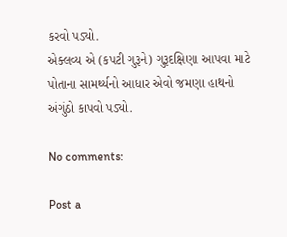કરવો પડ્યો.
એક્લવ્ય એ (કપટી ગુરૂને) ગુરૂદક્ષિણા આપવા માટે પોતાના સામર્થ્યનો આધાર એવો જમણા હાથનો અંગુંઠો કાપવો પડ્યો.

No comments:

Post a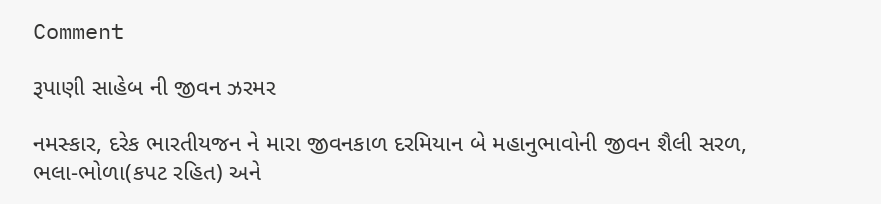Comment

રૂપાણી સાહેબ ની જીવન ઝરમર

નમસ્કાર, દરેક ભારતીયજન ને મારા જીવનકાળ દરમિયાન બે મહાનુભાવોની જીવન શૈલી સરળ, ભલા-ભોળા(કપટ રહિત) અને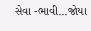સેવા -ભાવી...જોયા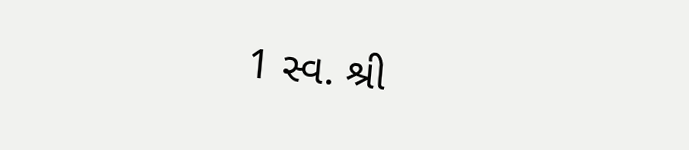1 સ્વ. શ્રી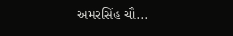અમરસિંહ ચૌ...